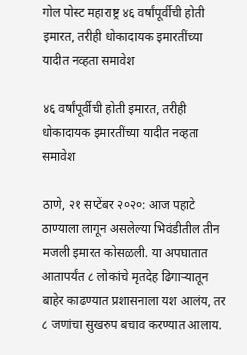गोल पोस्ट महाराष्ट्र ४६ वर्षांपूर्वीची होती इमारत, तरीही धोकादायक इमारतींच्या यादीत नव्हता समावेश

४६ वर्षांपूर्वीची होती इमारत, तरीही धोकादायक इमारतींच्या यादीत नव्हता समावेश

ठाणे, २१ सप्टेंबर २०२०: आज पहाटे ठाण्याला लागून असलेल्या भिवंडीतील तीन मजली इमारत कोसळली. या अपघातात आतापर्यंत ८ लोकांचे मृतदेह ढिगाऱ्यातून बाहेर काढण्यात प्रशासनाला यश आलंय, तर ८ जणांचा सुखरुप बचाव करण्यात आलाय.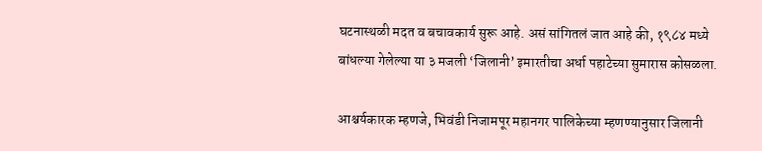घटनास्थळी मदत व बचावकार्य सुरू आहे. असं सांगितलं जात आहे की, १९८४ मध्ये बांधल्या गेलेल्या या ३ मजली ‘जिलानी’ इमारतीचा अर्धा पहाटेच्या सुमारास कोसळला.

आश्चर्यकारक म्हणजे, भिवंडी निजामपूर महानगर पालिकेच्या म्हणण्यानुसार जिलानी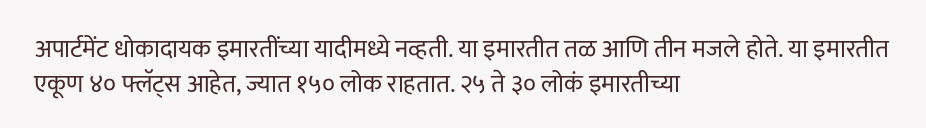अपार्टमेंट धोकादायक इमारतींच्या यादीमध्ये नव्हती. या इमारतीत तळ आणि तीन मजले होते. या इमारतीत एकूण ४० फ्लॅट्स आहेत, ज्यात १५० लोक राहतात. २५ ते ३० लोकं इमारतीच्या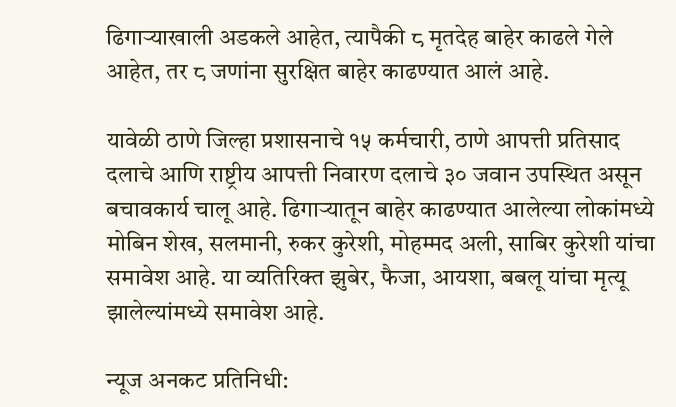ढिगाऱ्याखाली अडकले आहेत, त्यापैकी ८ मृतदेह बाहेर काढले गेले आहेत, तर ८ जणांना सुरक्षित बाहेर काढण्यात आलं आहे.

यावेळी ठाणे जिल्हा प्रशासनाचे १५ कर्मचारी, ठाणे आपत्ती प्रतिसाद दलाचे आणि राष्ट्रीय आपत्ती निवारण दलाचे ३० जवान उपस्थित असून बचावकार्य चालू आहे. ढिगाऱ्यातून बाहेर काढण्यात आलेल्या लोकांमध्ये मोबिन शेख, सलमानी, रुकर कुरेशी, मोहम्मद अली, साबिर कुरेशी यांचा समावेश आहे. या व्यतिरिक्त झुबेर, फैजा, आयशा, बबलू यांचा मृत्यू झालेल्यांमध्ये समावेश आहे.

न्यूज अनकट प्रतिनिधी: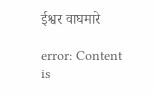ईश्वर वाघमारे

error: Content is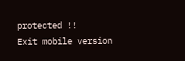protected !!
Exit mobile version